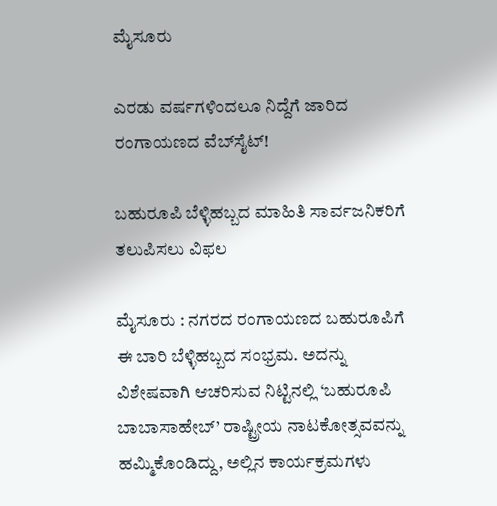ಮೈಸೂರು

ಎರಡು ವರ್ಷಗಳಿಂದಲೂ ನಿದ್ದೆಗೆ ಜಾರಿದ ರಂಗಾಯಣದ ವೆಬ್‌ಸೈಟ್!

ಬಹುರೂಪಿ ಬೆಳ್ಳಿಹಬ್ಬದ ಮಾಹಿತಿ ಸಾರ್ವಜನಿಕರಿಗೆ ತಲುಪಿಸಲು ವಿಫಲ

ಮೈಸೂರು : ನಗರದ ರಂಗಾಯಣದ ಬಹುರೂಪಿಗೆ ಈ ಬಾರಿ ಬೆಳ್ಳಿಹಬ್ಬದ ಸಂಭ್ರಮ. ಅದನ್ನು ವಿಶೇಷವಾಗಿ ಆಚರಿಸುವ ನಿಟ್ಟಿನಲ್ಲಿ ‘ಬಹುರೂಪಿ ಬಾಬಾಸಾಹೇಬ್’ ರಾಷ್ಟ್ರೀಯ ನಾಟಕೋತ್ಸವವನ್ನು ಹಮ್ಮಿಕೊಂಡಿದ್ದು, ಅಲ್ಲಿನ ಕಾರ್ಯಕ್ರಮಗಳು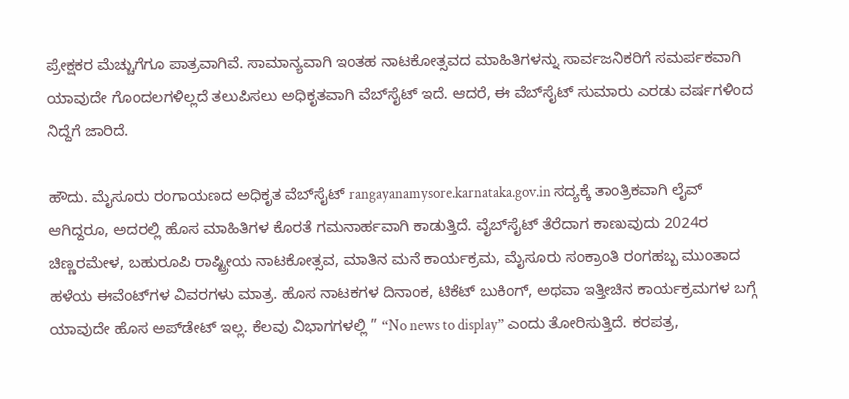ಪ್ರೇಕ್ಷಕರ ಮೆಚ್ಚುಗೆಗೂ ಪಾತ್ರವಾಗಿವೆ. ಸಾಮಾನ್ಯವಾಗಿ ಇಂತಹ ನಾಟಕೋತ್ಸವದ ಮಾಹಿತಿಗಳನ್ನು ಸಾರ್ವಜನಿಕರಿಗೆ ಸಮರ್ಪಕವಾಗಿ ಯಾವುದೇ ಗೊಂದಲಗಳಿಲ್ಲದೆ ತಲುಪಿಸಲು ಅಧಿಕೃತವಾಗಿ ವೆಬ್‌ಸೈಟ್ ಇದೆ. ಆದರೆ, ಈ ವೆಬ್‌ಸೈಟ್ ಸುಮಾರು ಎರಡು ವರ್ಷಗಳಿಂದ ನಿದ್ದೆಗೆ ಜಾರಿದೆ.

ಹೌದು. ಮೈಸೂರು ರಂಗಾಯಣದ ಅಧಿಕೃತ ವೆಬ್‌ಸೈಟ್ rangayanamysore.karnataka.gov.in ಸದ್ಯಕ್ಕೆ ತಾಂತ್ರಿಕವಾಗಿ ಲೈವ್ ಆಗಿದ್ದರೂ, ಅದರಲ್ಲಿ ಹೊಸ ಮಾಹಿತಿಗಳ ಕೊರತೆ ಗಮನಾರ್ಹವಾಗಿ ಕಾಡುತ್ತಿದೆ. ವೈಬ್‌ಸೈಟ್ ತೆರೆದಾಗ ಕಾಣುವುದು 2024ರ ಚಿಣ್ಣರಮೇಳ, ಬಹುರೂಪಿ ರಾಷ್ಟ್ರೀಯ ನಾಟಕೋತ್ಸವ, ಮಾತಿನ ಮನೆ ಕಾರ್ಯಕ್ರಮ, ಮೈಸೂರು ಸಂಕ್ರಾಂತಿ ರಂಗಹಬ್ಬ ಮುಂತಾದ ಹಳೆಯ ಈವೆಂಟ್‌ಗಳ ವಿವರಗಳು ಮಾತ್ರ. ಹೊಸ ನಾಟಕಗಳ ದಿನಾಂಕ, ಟಿಕೆಟ್ ಬುಕಿಂಗ್, ಅಥವಾ ಇತ್ತೀಚಿನ ಕಾರ್ಯಕ್ರಮಗಳ ಬಗ್ಗೆ ಯಾವುದೇ ಹೊಸ ಅಪ್‌ಡೇಟ್ ಇಲ್ಲ. ಕೆಲವು ವಿಭಾಗಗಳಲ್ಲಿ ” “No news to display” ಎಂದು ತೋರಿಸುತ್ತಿದೆ. ಕರಪತ್ರ,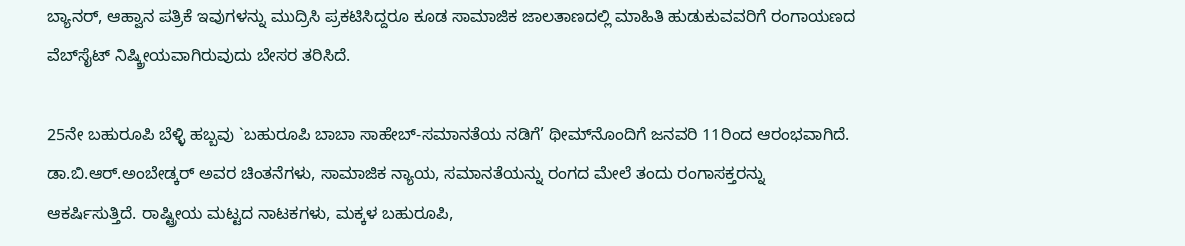ಬ್ಯಾನರ್‌, ಆಹ್ವಾನ ಪತ್ರಿಕೆ ಇವುಗಳನ್ನು ಮುದ್ರಿಸಿ ಪ್ರಕಟಿಸಿದ್ದರೂ ಕೂಡ ಸಾಮಾಜಿಕ ಜಾಲತಾಣದಲ್ಲಿ ಮಾಹಿತಿ ಹುಡುಕುವವರಿಗೆ ರಂಗಾಯಣದ ವೆಬ್‌ಸೈಟ್‌ ನಿಷ್ಕ್ರೀಯವಾಗಿರುವುದು ಬೇಸರ ತರಿಸಿದೆ.

25ನೇ ಬಹುರೂಪಿ ಬೆಳ್ಳಿ ಹಬ್ಬವು `ಬಹುರೂಪಿ ಬಾಬಾ ಸಾಹೇಬ್-ಸಮಾನತೆಯ ನಡಿಗೆ’ ಥೀಮ್‌ನೊಂದಿಗೆ ಜನವರಿ 11ರಿಂದ ಆರಂಭವಾಗಿದೆ. ಡಾ.ಬಿ.ಆರ್.ಅಂಬೇಡ್ಕರ್ ಅವರ ಚಿಂತನೆಗಳು, ಸಾಮಾಜಿಕ ನ್ಯಾಯ, ಸಮಾನತೆಯನ್ನು ರಂಗದ ಮೇಲೆ ತಂದು ರಂಗಾಸಕ್ತರನ್ನು ಆಕರ್ಷಿಸುತ್ತಿದೆ. ರಾಷ್ಟ್ರೀಯ ಮಟ್ಟದ ನಾಟಕಗಳು, ಮಕ್ಕಳ ಬಹುರೂಪಿ,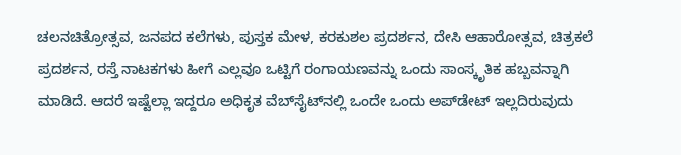ಚಲನಚಿತ್ರೋತ್ಸವ, ಜನಪದ ಕಲೆಗಳು, ಪುಸ್ತಕ ಮೇಳ, ಕರಕುಶಲ ಪ್ರದರ್ಶನ, ದೇಸಿ ಆಹಾರೋತ್ಸವ, ಚಿತ್ರಕಲೆ ಪ್ರದರ್ಶನ, ರಸ್ತೆ ನಾಟಕಗಳು ಹೀಗೆ ಎಲ್ಲವೂ ಒಟ್ಟಿಗೆ ರಂಗಾಯಣವನ್ನು ಒಂದು ಸಾಂಸ್ಕೃತಿಕ ಹಬ್ಬವನ್ನಾಗಿ ಮಾಡಿದೆ. ಆದರೆ ಇಷ್ಟೆಲ್ಲಾ ಇದ್ದರೂ ಅಧಿಕೃತ ವೆಬ್‌ಸೈಟ್‌ನಲ್ಲಿ ಒಂದೇ ಒಂದು ಅಪ್‌ಡೇಟ್ ಇಲ್ಲದಿರುವುದು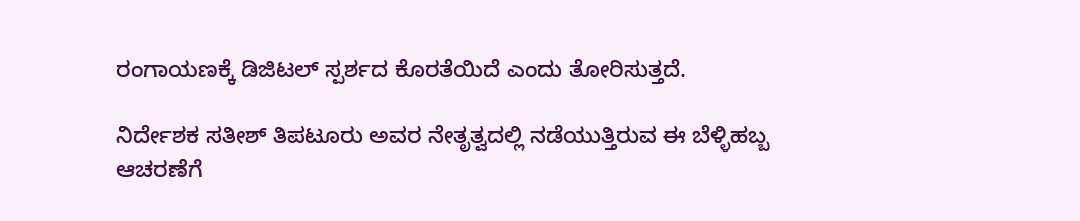ರಂಗಾಯಣಕ್ಕೆ ಡಿಜಿಟಲ್ ಸ್ಪರ್ಶದ ಕೊರತೆಯಿದೆ ಎಂದು ತೋರಿಸುತ್ತದೆ.

ನಿರ್ದೇಶಕ ಸತೀಶ್ ತಿಪಟೂರು ಅವರ ನೇತೃತ್ವದಲ್ಲಿ ನಡೆಯುತ್ತಿರುವ ಈ ಬೆಳ್ಳಿಹಬ್ಬ ಆಚರಣೆಗೆ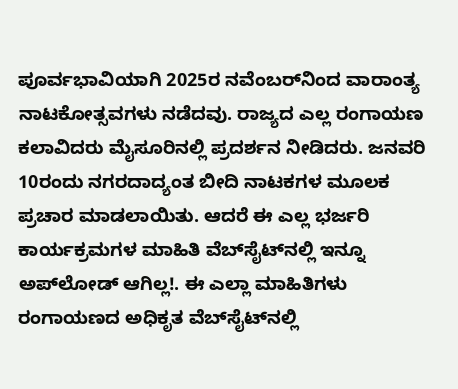ಪೂರ್ವಭಾವಿಯಾಗಿ 2025ರ ನವೆಂಬರ್‌ನಿಂದ ವಾರಾಂತ್ಯ ನಾಟಕೋತ್ಸವಗಳು ನಡೆದವು. ರಾಜ್ಯದ ಎಲ್ಲ ರಂಗಾಯಣ ಕಲಾವಿದರು ಮೈಸೂರಿನಲ್ಲಿ ಪ್ರದರ್ಶನ ನೀಡಿದರು. ಜನವರಿ 10ರಂದು ನಗರದಾದ್ಯಂತ ಬೀದಿ ನಾಟಕಗಳ ಮೂಲಕ ಪ್ರಚಾರ ಮಾಡಲಾಯಿತು. ಆದರೆ ಈ ಎಲ್ಲ ಭರ್ಜರಿ ಕಾರ್ಯಕ್ರಮಗಳ ಮಾಹಿತಿ ವೆಬ್‌ಸೈಟ್‌ನಲ್ಲಿ ಇನ್ನೂ ಅಪ್‌ಲೋಡ್ ಆಗಿಲ್ಲ!. ಈ ಎಲ್ಲಾ ಮಾಹಿತಿಗಳು ರಂಗಾಯಣದ ಅಧಿಕೃತ ವೆಬ್‌ಸೈಟ್‌ನಲ್ಲಿ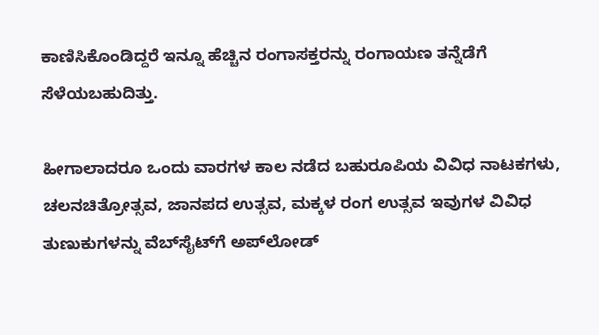ಕಾಣಿಸಿಕೊಂಡಿದ್ದರೆ ಇನ್ನೂ ಹೆಚ್ಚಿನ ರಂಗಾಸಕ್ತರನ್ನು ರಂಗಾಯಣ ತನ್ನೆಡೆಗೆ ಸೆಳೆಯಬಹುದಿತ್ತು.

ಹೀಗಾಲಾದರೂ ಒಂದು ವಾರಗಳ ಕಾಲ ನಡೆದ ಬಹುರೂಪಿಯ ವಿವಿಧ ನಾಟಕಗಳು, ಚಲನಚಿತ್ರೋತ್ಸವ, ಜಾನಪದ ಉತ್ಸವ, ಮಕ್ಕಳ ರಂಗ ಉತ್ಸವ ಇವುಗಳ ವಿವಿಧ ತುಣುಕುಗಳನ್ನು ವೆಬ್‌ಸೈಟ್‌ಗೆ ಅಪ್‌ಲೋಡ್‌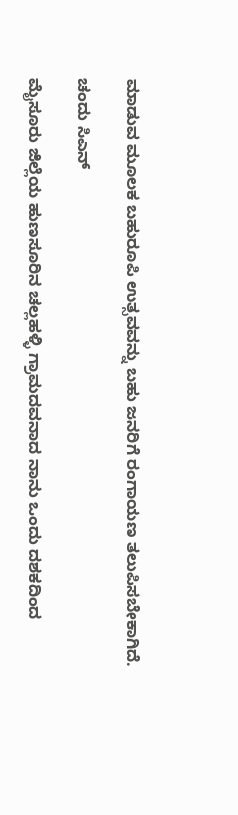ಮಾಡುವ ಮೂಲಕ ಬಹುರೂಪಿ ಉತ್ಸವವನ್ನು ಬಹು ಜನರಿಗೆ ರಂಗಾಯಣ ತಲುಪಿಸಬೇಕಾಗಿದೆ.

ಚಂದು ಸಿಎನ್

ಮೈಸೂರು ಜಿಲ್ಲೆಯ ಹುಣಸೂರಿನ ಚಲ್ಲಹಳ್ಳಿ ಗ್ರಾಮದವನಾದ ನಾನು ಒಂದು ದಶಕದಿಂದ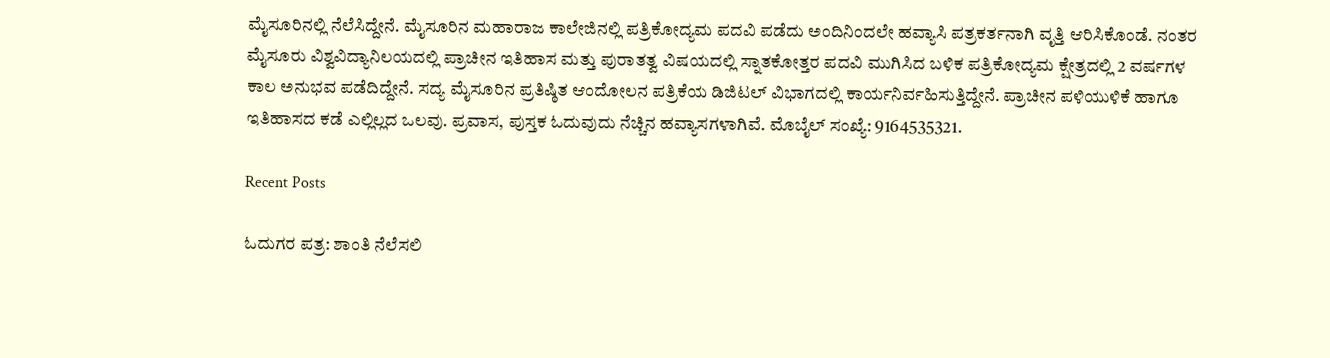ಮೈಸೂರಿನಲ್ಲಿ ನೆಲೆಸಿದ್ದೇನೆ. ಮೈಸೂರಿನ ಮಹಾರಾಜ ಕಾಲೇಜಿನಲ್ಲಿ ಪತ್ರಿಕೋದ್ಯಮ ಪದವಿ ಪಡೆದು ಅಂದಿನಿಂದಲೇ ಹವ್ಯಾಸಿ ಪತ್ರಕರ್ತನಾಗಿ ವೃತ್ತಿ ಆರಿಸಿಕೊಂಡೆ. ನಂತರ ಮೈಸೂರು ವಿಶ್ವವಿದ್ಯಾನಿಲಯದಲ್ಲಿ ಪ್ರಾಚೀನ ಇತಿಹಾಸ ಮತ್ತು ಪುರಾತತ್ವ ವಿಷಯದಲ್ಲಿ ಸ್ನಾತಕೋತ್ತರ ಪದವಿ ಮುಗಿಸಿದ ಬಳಿಕ ಪತ್ರಿಕೋದ್ಯಮ ಕ್ಷೇತ್ರದಲ್ಲಿ 2 ವರ್ಷಗಳ ಕಾಲ ಅನುಭವ ಪಡೆದಿದ್ದೇನೆ. ಸದ್ಯ ಮೈಸೂರಿನ ಪ್ರತಿಷ್ಠಿತ ಆಂದೋಲನ ಪತ್ರಿಕೆಯ ಡಿಜಿಟಲ್‌ ವಿಭಾಗದಲ್ಲಿ ಕಾರ್ಯನಿರ್ವಹಿಸುತ್ತಿದ್ದೇನೆ. ಪ್ರಾಚೀನ ಪಳಿಯುಳಿಕೆ ಹಾಗೂ ಇತಿಹಾಸದ ಕಡೆ ಎಲ್ಲಿಲ್ಲದ ಒಲವು. ಪ್ರವಾಸ, ಪುಸ್ತಕ ಓದುವುದು ನೆಚ್ಚಿನ ಹವ್ಯಾಸಗಳಾಗಿವೆ. ಮೊಬೈಲ್‌ ಸಂಖ್ಯೆ: 9164535321.

Recent Posts

ಓದುಗರ ಪತ್ರ: ಶಾಂತಿ ನೆಲೆಸಲಿ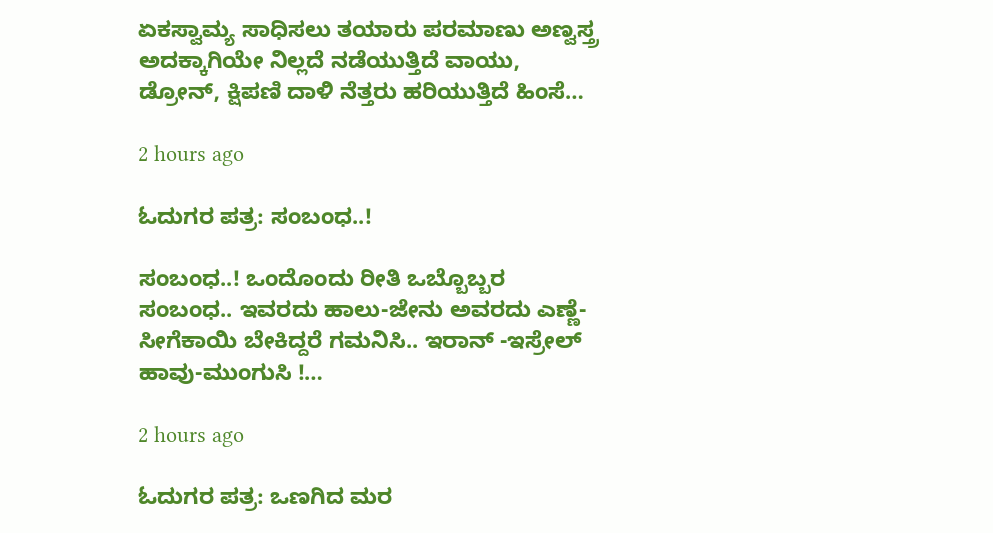ಏಕಸ್ವಾಮ್ಯ ಸಾಧಿಸಲು ತಯಾರು ಪರಮಾಣು ಅಣ್ವಸ್ತ್ರ ಅದಕ್ಕಾಗಿಯೇ ನಿಲ್ಲದೆ ನಡೆಯುತ್ತಿದೆ ವಾಯು, ಡ್ರೋನ್, ಕ್ಷಿಪಣಿ ದಾಳಿ ನೆತ್ತರು ಹರಿಯುತ್ತಿದೆ ಹಿಂಸೆ…

2 hours ago

ಓದುಗರ ಪತ್ರ: ಸಂಬಂಧ..!

ಸಂಬಂಧ..! ಒಂದೊಂದು ರೀತಿ ಒಬ್ಬೊಬ್ಬರ ಸಂಬಂಧ.. ಇವರದು ಹಾಲು-ಜೇನು ಅವರದು ಎಣ್ಣೆ-ಸೀಗೆಕಾಯಿ ಬೇಕಿದ್ದರೆ ಗಮನಿಸಿ.. ಇರಾನ್ -ಇಸ್ರೇಲ್ ಹಾವು-ಮುಂಗುಸಿ !…

2 hours ago

ಓದುಗರ ಪತ್ರ: ಒಣಗಿದ ಮರ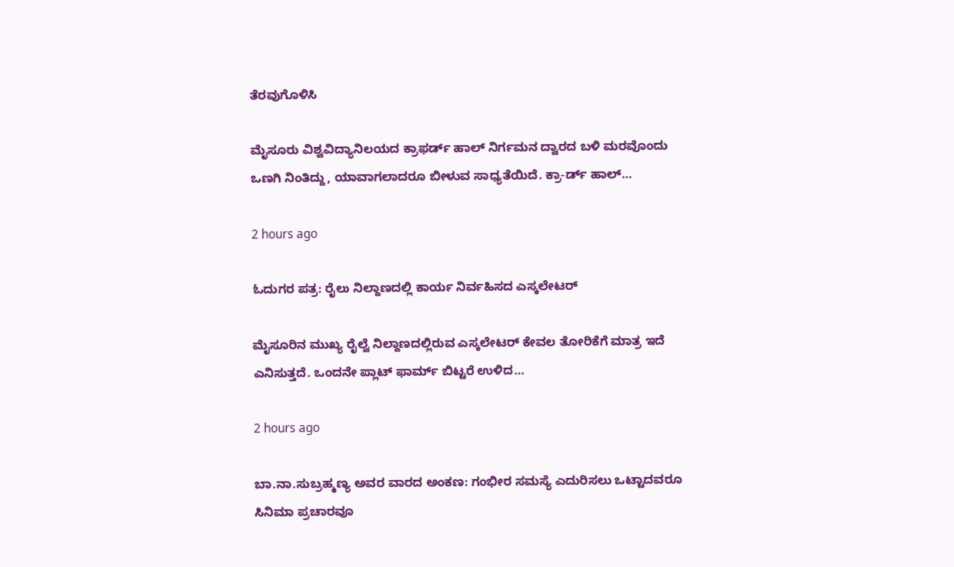ತೆರವುಗೊಳಿಸಿ

ಮೈಸೂರು ವಿಶ್ವವಿದ್ಯಾನಿಲಯದ ಕ್ರಾಫರ್ಡ್ ಹಾಲ್ ನಿರ್ಗಮನ ದ್ವಾರದ ಬಳಿ ಮರವೊಂದು ಒಣಗಿ ನಿಂತಿದ್ದು, ಯಾವಾಗಲಾದರೂ ಬೀಳುವ ಸಾಧ್ಯತೆಯಿದೆ. ಕ್ರಾ-ರ್ಡ್ ಹಾಲ್…

2 hours ago

ಓದುಗರ ಪತ್ರ: ರೈಲು ನಿಲ್ದಾಣದಲ್ಲಿ ಕಾರ್ಯ ನಿರ್ವಹಿಸದ ಎಸ್ಕಲೇಟರ್

ಮೈಸೂರಿನ ಮುಖ್ಯ ರೈಲ್ವೆ ನಿಲ್ದಾಣದಲ್ಲಿರುವ ಎಸ್ಕಲೇಟರ್ ಕೇವಲ ತೋರಿಕೆಗೆ ಮಾತ್ರ ಇದೆ ಎನಿಸುತ್ತದೆ. ಒಂದನೇ ಪ್ಲಾಟ್ ಫಾರ್ಮ್ ಬಿಟ್ಟರೆ ಉಳಿದ…

2 hours ago

ಬಾ.ನಾ.ಸುಬ್ರಹ್ಮಣ್ಯ ಅವರ ವಾರದ ಅಂಕಣ: ಗಂಭೀರ ಸಮಸ್ಯೆ ಎದುರಿಸಲು ಒಟ್ಟಾದವರೂ ಸಿನಿಮಾ ಪ್ರಚಾರವೂ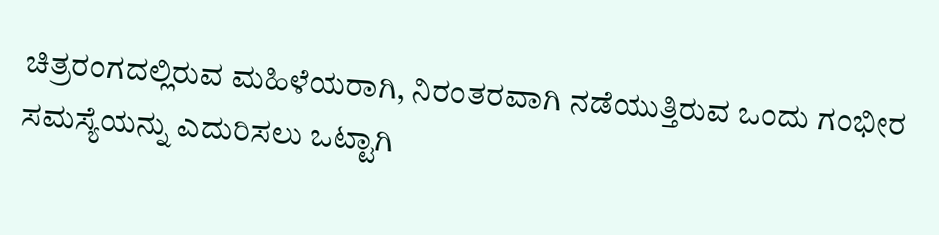ಚಿತ್ರರಂಗದಲ್ಲಿರುವ ಮಹಿಳೆಯರಾಗಿ, ನಿರಂತರವಾಗಿ ನಡೆಯುತ್ತಿರುವ ಒಂದು ಗಂಭೀರ ಸಮಸ್ಯೆಯನ್ನು ಎದುರಿಸಲು ಒಟ್ಟಾಗಿ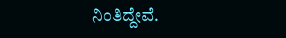ನಿಂತಿದ್ದೇವೆ.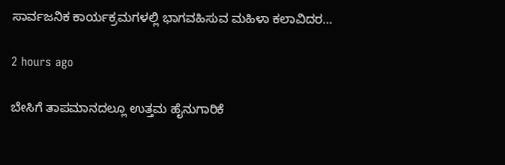ಸಾರ್ವಜನಿಕ ಕಾರ್ಯಕ್ರಮಗಳಲ್ಲಿ ಭಾಗವಹಿಸುವ ಮಹಿಳಾ ಕಲಾವಿದರ…

2 hours ago

ಬೇಸಿಗೆ ತಾಪಮಾನದಲ್ಲೂ ಉತ್ತಮ ಹೈನುಗಾರಿಕೆ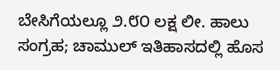ಬೇಸಿಗೆಯಲ್ಲೂ ೨.೮೦ ಲಕ್ಷ ಲೀ. ಹಾಲು ಸಂಗ್ರಹ; ಚಾಮುಲ್ ಇತಿಹಾಸದಲ್ಲಿ ಹೊಸ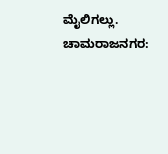ಮೈಲಿಗಲ್ಲು. ಚಾಮರಾಜನಗರ: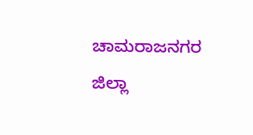ಚಾಮರಾಜನಗರ ಜಿಲ್ಲಾ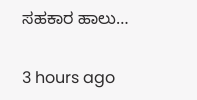ಸಹಕಾರ ಹಾಲು…

3 hours ago